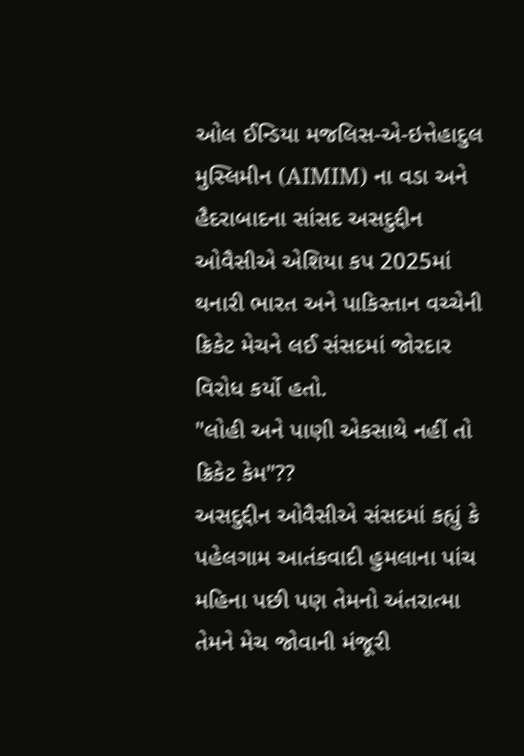ઓલ ઈન્ડિયા મજલિસ-એ-ઇત્તેહાદુલ મુસ્લિમીન (AIMIM) ના વડા અને હૈદરાબાદના સાંસદ અસદુદ્દીન ઓવૈસીએ એશિયા કપ 2025માં થનારી ભારત અને પાકિસ્તાન વચ્ચેની ક્રિકેટ મેચને લઈ સંસદમાં જોરદાર વિરોધ કર્યો હતો.
"લોહી અને પાણી એકસાથે નહીં તો ક્રિકેટ કેમ"??
અસદુદ્દીન ઓવૈસીએ સંસદમાં કહ્યું કે પહેલગામ આતંકવાદી હુમલાના પાંચ મહિના પછી પણ તેમનો અંતરાત્મા તેમને મેચ જોવાની મંજૂરી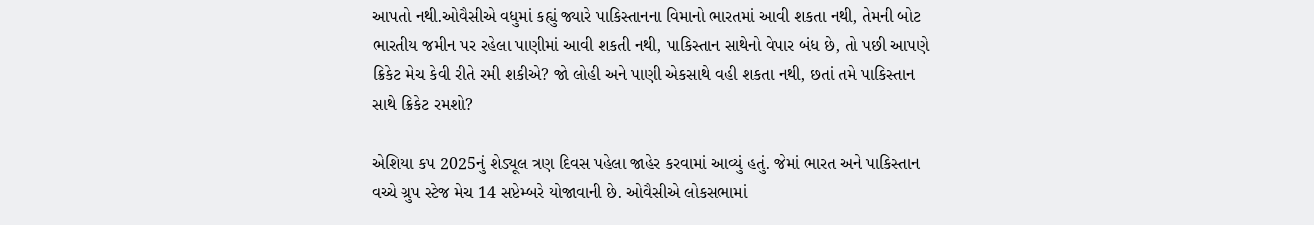આપતો નથી.ઓવૈસીએ વધુમાં કહ્યું જ્યારે પાકિસ્તાનના વિમાનો ભારતમાં આવી શકતા નથી, તેમની બોટ ભારતીય જમીન પર રહેલા પાણીમાં આવી શકતી નથી, પાકિસ્તાન સાથેનો વેપાર બંધ છે, તો પછી આપણે ક્રિકેટ મેચ કેવી રીતે રમી શકીએ? જો લોહી અને પાણી એકસાથે વહી શકતા નથી, છતાં તમે પાકિસ્તાન સાથે ક્રિકેટ રમશો?

એશિયા કપ 2025નું શેડ્યૂલ ત્રણ દિવસ પહેલા જાહેર કરવામાં આવ્યું હતું. જેમાં ભારત અને પાકિસ્તાન વચ્ચે ગ્રુપ સ્ટેજ મેચ 14 સપ્ટેમ્બરે યોજાવાની છે. ઓવૈસીએ લોકસભામાં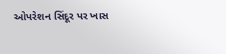ઓપરેશન સિંદૂર પર ખાસ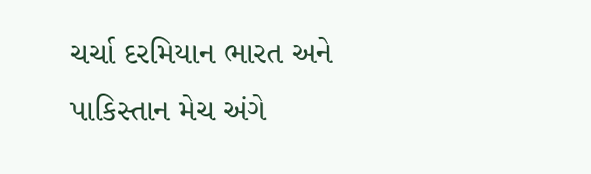ચર્ચા દરમિયાન ભારત અને પાકિસ્તાન મેચ અંગે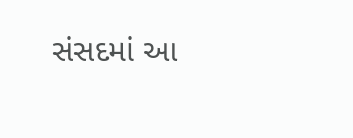સંસદમાં આ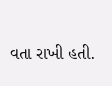વતા રાખી હતી.